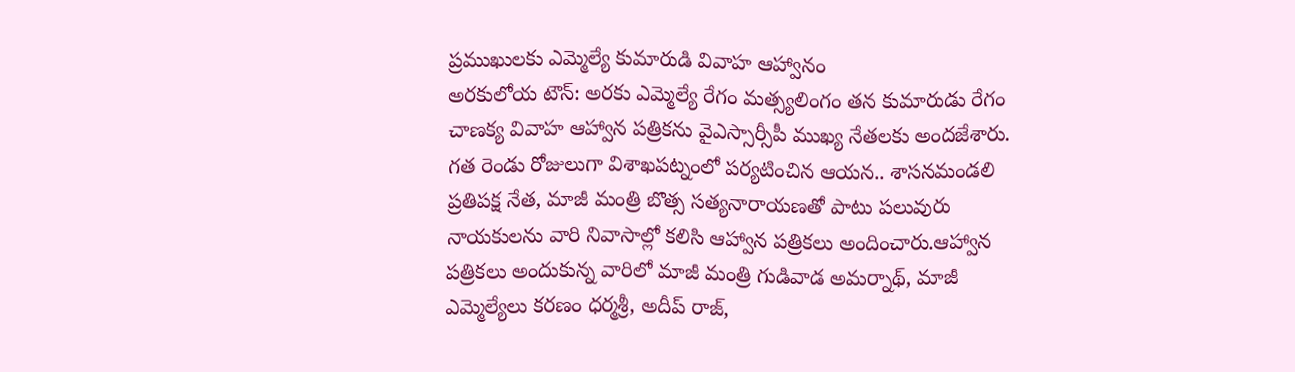ప్రముఖులకు ఎమ్మెల్యే కుమారుడి వివాహ ఆహ్వానం
అరకులోయ టౌన్: అరకు ఎమ్మెల్యే రేగం మత్స్యలింగం తన కుమారుడు రేగం చాణక్య వివాహ ఆహ్వాన పత్రికను వైఎస్సార్సీపీ ముఖ్య నేతలకు అందజేశారు. గత రెండు రోజులుగా విశాఖపట్నంలో పర్యటించిన ఆయన.. శాసనమండలి ప్రతిపక్ష నేత, మాజీ మంత్రి బొత్స సత్యనారాయణతో పాటు పలువురు నాయకులను వారి నివాసాల్లో కలిసి ఆహ్వాన పత్రికలు అందించారు.ఆహ్వాన పత్రికలు అందుకున్న వారిలో మాజీ మంత్రి గుడివాడ అమర్నాథ్, మాజీ ఎమ్మెల్యేలు కరణం ధర్మశ్రీ, అదీప్ రాజ్,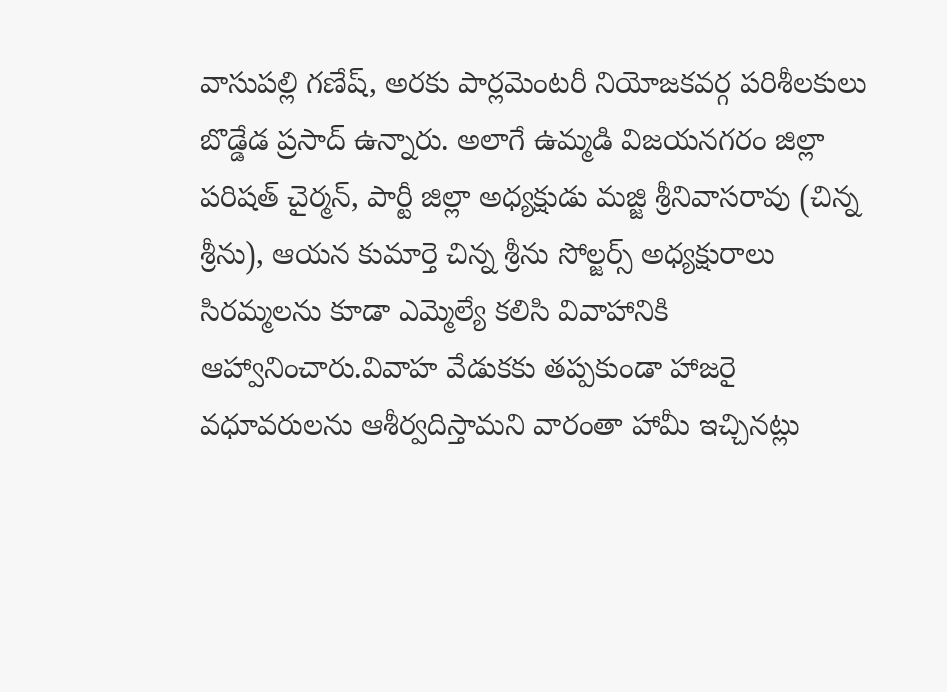వాసుపల్లి గణేష్, అరకు పార్లమెంటరీ నియోజకవర్గ పరిశీలకులు బొడ్డేడ ప్రసాద్ ఉన్నారు. అలాగే ఉమ్మడి విజయనగరం జిల్లా పరిషత్ చైర్మన్, పార్టీ జిల్లా అధ్యక్షుడు మజ్జి శ్రీనివాసరావు (చిన్న శ్రీను), ఆయన కుమార్తె చిన్న శ్రీను సోల్జర్స్ అధ్యక్షురాలు సిరమ్మలను కూడా ఎమ్మెల్యే కలిసి వివాహానికి ఆహ్వానించారు.వివాహ వేడుకకు తప్పకుండా హాజరై వధూవరులను ఆశీర్వదిస్తామని వారంతా హామీ ఇచ్చినట్లు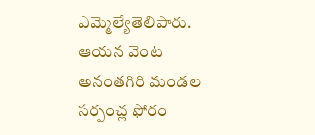ఎమ్మెల్యేతెలిపారు. ఆయన వెంట అనంతగిరి మండల సర్పంచ్ల ఫోరం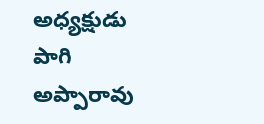అధ్యక్షుడు పాగి అప్పారావు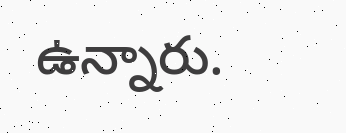ఉన్నారు.